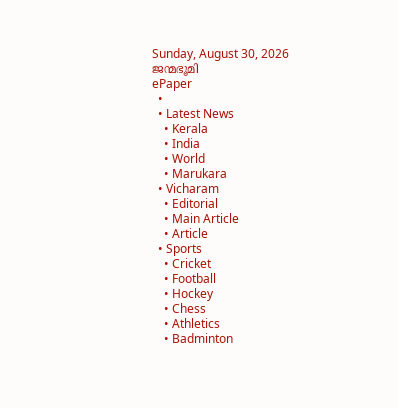Sunday, August 30, 2026
ജന്മഭൂമി
ePaper
  •
  • Latest News
    • Kerala
    • India
    • World
    • Marukara
  • Vicharam
    • Editorial
    • Main Article
    • Article
  • Sports
    • Cricket
    • Football
    • Hockey
    • Chess
    • Athletics
    • Badminton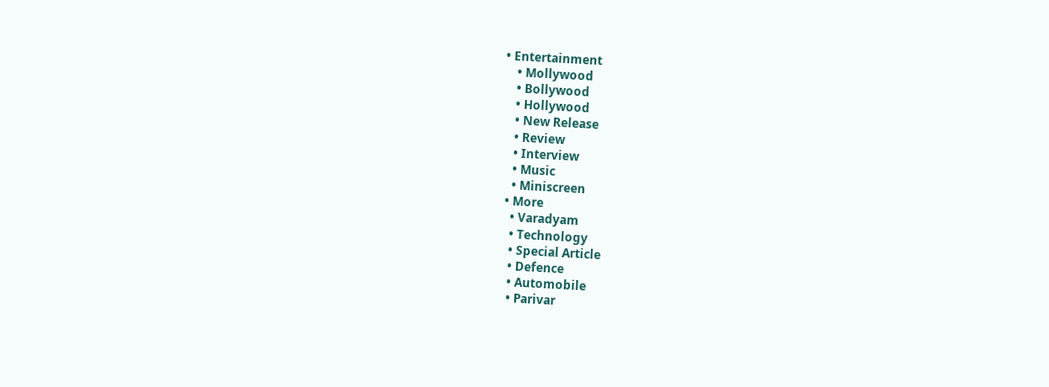• Entertainment
    • Mollywood
    • Bollywood
    • Hollywood
    • New Release
    • Review
    • Interview
    • Music
    • Miniscreen
  • More
    • Varadyam
    • Technology
    • Special Article
    • Defence
    • Automobile
    • Parivar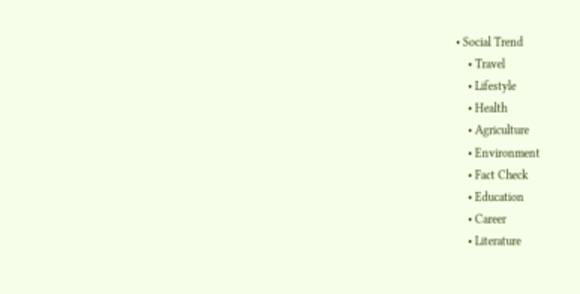• Social Trend
    • Travel
    • Lifestyle
    • Health
    • Agriculture
    • Environment
    • Fact Check
    • Education
    • Career
    • Literature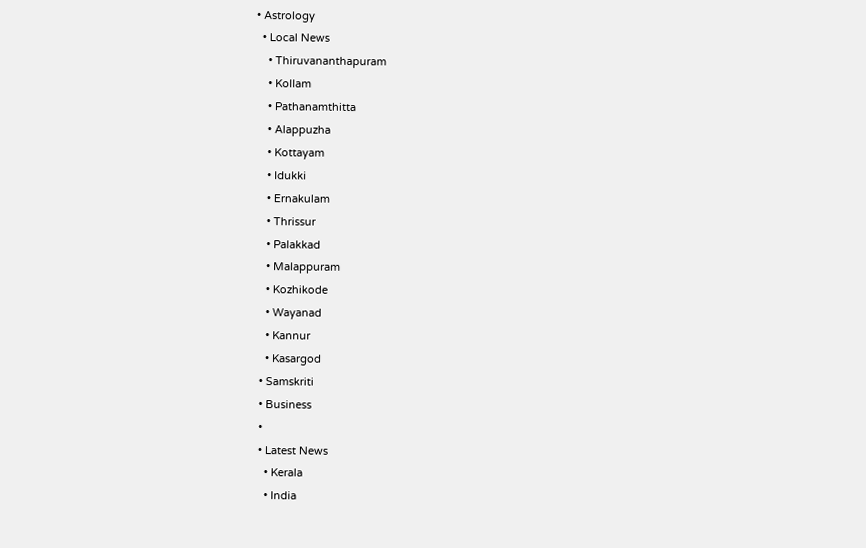• Astrology
  • Local News
    • Thiruvananthapuram
    • Kollam
    • Pathanamthitta
    • Alappuzha
    • Kottayam
    • Idukki
    • Ernakulam
    • Thrissur
    • Palakkad
    • Malappuram
    • Kozhikode
    • Wayanad
    • Kannur
    • Kasargod
  • Samskriti
  • Business
  •
  • Latest News
    • Kerala
    • India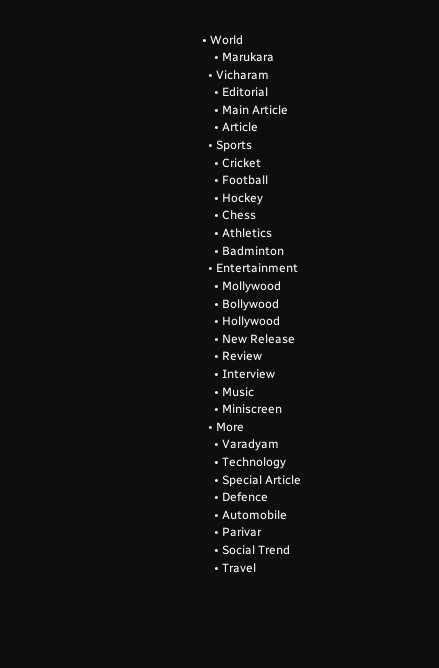• World
    • Marukara
  • Vicharam
    • Editorial
    • Main Article
    • Article
  • Sports
    • Cricket
    • Football
    • Hockey
    • Chess
    • Athletics
    • Badminton
  • Entertainment
    • Mollywood
    • Bollywood
    • Hollywood
    • New Release
    • Review
    • Interview
    • Music
    • Miniscreen
  • More
    • Varadyam
    • Technology
    • Special Article
    • Defence
    • Automobile
    • Parivar
    • Social Trend
    • Travel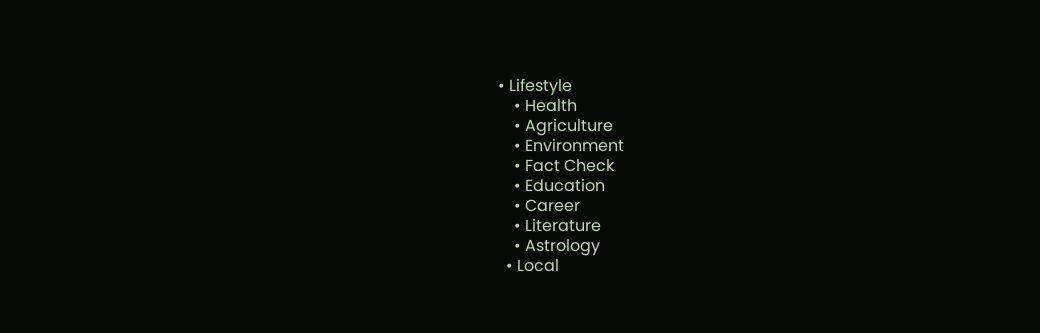• Lifestyle
    • Health
    • Agriculture
    • Environment
    • Fact Check
    • Education
    • Career
    • Literature
    • Astrology
  • Local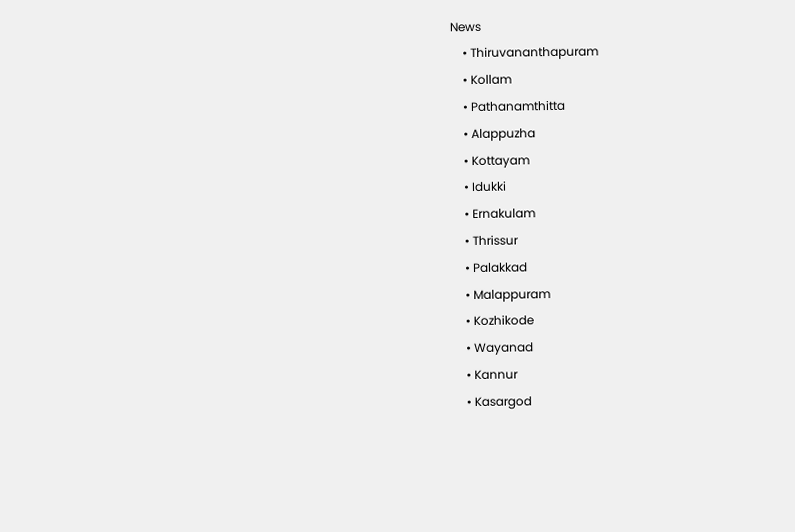News
    • Thiruvananthapuram
    • Kollam
    • Pathanamthitta
    • Alappuzha
    • Kottayam
    • Idukki
    • Ernakulam
    • Thrissur
    • Palakkad
    • Malappuram
    • Kozhikode
    • Wayanad
    • Kannur
    • Kasargod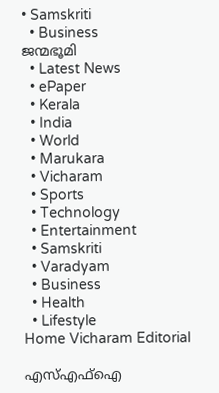• Samskriti
  • Business
ജന്മഭൂമി
  • Latest News
  • ePaper
  • Kerala
  • India
  • World
  • Marukara
  • Vicharam
  • Sports
  • Technology
  • Entertainment
  • Samskriti
  • Varadyam
  • Business
  • Health
  • Lifestyle
Home Vicharam Editorial

എസ്എഫ്‌ഐ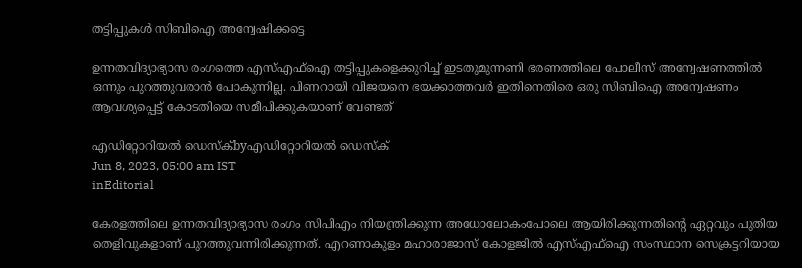തട്ടിപ്പുകള്‍ സിബിഐ അന്വേഷിക്കട്ടെ

ഉന്നതവിദ്യാഭ്യാസ രംഗത്തെ എസ്എഫ്‌ഐ തട്ടിപ്പുകളെക്കുറിച്ച് ഇടതുമുന്നണി ഭരണത്തിലെ പോലീസ് അന്വേഷണത്തില്‍ ഒന്നും പുറത്തുവരാന്‍ പോകുന്നില്ല. പിണറായി വിജയനെ ഭയക്കാത്തവര്‍ ഇതിനെതിരെ ഒരു സിബിഐ അന്വേഷണം ആവശ്യപ്പെട്ട് കോടതിയെ സമീപിക്കുകയാണ് വേണ്ടത്

എഡിറ്റോറിയൽ ഡെസ്ക്byഎഡിറ്റോറിയൽ ഡെസ്ക്
Jun 8, 2023, 05:00 am IST
inEditorial

കേരളത്തിലെ ഉന്നതവിദ്യാഭ്യാസ രംഗം സിപിഎം നിയന്ത്രിക്കുന്ന അധോലോകംപോലെ ആയിരിക്കുന്നതിന്റെ ഏറ്റവും പുതിയ തെളിവുകളാണ് പുറത്തുവന്നിരിക്കുന്നത്. എറണാകുളം മഹാരാജാസ് കോളജില്‍ എസ്എഫ്‌ഐ സംസ്ഥാന സെക്രട്ടറിയായ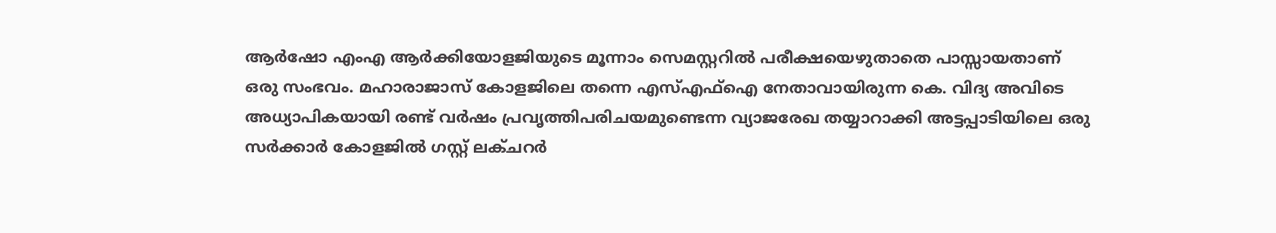ആര്‍ഷോ എംഎ ആര്‍ക്കിയോളജിയുടെ മൂന്നാം സെമസ്റ്ററില്‍ പരീക്ഷയെഴുതാതെ പാസ്സായതാണ് ഒരു സംഭവം. മഹാരാജാസ് കോളജിലെ തന്നെ എസ്എഫ്‌ഐ നേതാവായിരുന്ന കെ. വിദ്യ അവിടെ അധ്യാപികയായി രണ്ട് വര്‍ഷം പ്രവൃത്തിപരിചയമുണ്ടെന്ന വ്യാജരേഖ തയ്യാറാക്കി അട്ടപ്പാടിയിലെ ഒരു സര്‍ക്കാര്‍ കോളജില്‍ ഗസ്റ്റ് ലക്ചറര്‍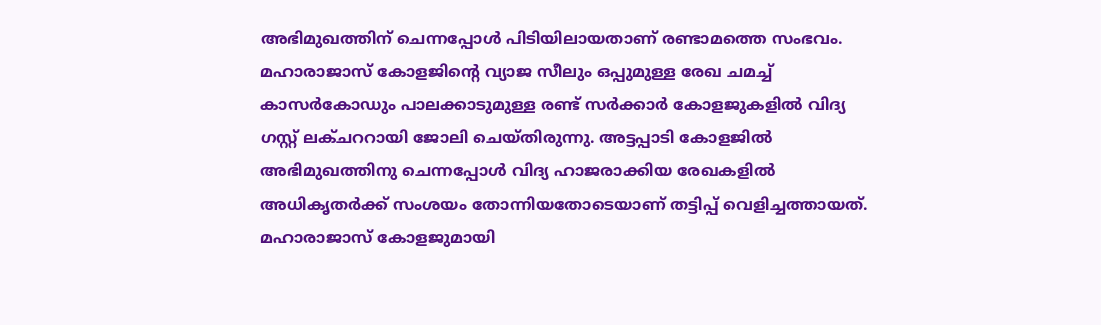അഭിമുഖത്തിന് ചെന്നപ്പോള്‍ പിടിയിലായതാണ് രണ്ടാമത്തെ സംഭവം. മഹാരാജാസ് കോളജിന്റെ വ്യാജ സീലും ഒപ്പുമുള്ള രേഖ ചമച്ച് കാസര്‍കോഡും പാലക്കാടുമുള്ള രണ്ട് സര്‍ക്കാര്‍ കോളജുകളില്‍ വിദ്യ ഗസ്റ്റ് ലക്ചററായി ജോലി ചെയ്തിരുന്നു. അട്ടപ്പാടി കോളജില്‍ അഭിമുഖത്തിനു ചെന്നപ്പോള്‍ വിദ്യ ഹാജരാക്കിയ രേഖകളില്‍ അധികൃതര്‍ക്ക് സംശയം തോന്നിയതോടെയാണ് തട്ടിപ്പ് വെളിച്ചത്തായത്. മഹാരാജാസ് കോളജുമായി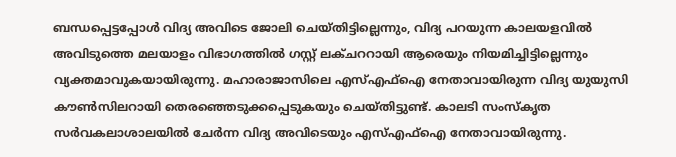ബന്ധപ്പെട്ടപ്പോള്‍ വിദ്യ അവിടെ ജോലി ചെയ്തിട്ടില്ലെന്നും, വിദ്യ പറയുന്ന കാലയളവില്‍ അവിടുത്തെ മലയാളം വിഭാഗത്തില്‍ ഗസ്റ്റ് ലക്ചററായി ആരെയും നിയമിച്ചിട്ടില്ലെന്നും വ്യക്തമാവുകയായിരുന്നു. മഹാരാജാസിലെ എസ്എഫ്‌ഐ നേതാവായിരുന്ന വിദ്യ യുയുസി കൗണ്‍സിലറായി തെരഞ്ഞെടുക്കപ്പെടുകയും ചെയ്തിട്ടുണ്ട്. കാലടി സംസ്‌കൃത സര്‍വകലാശാലയില്‍ ചേര്‍ന്ന വിദ്യ അവിടെയും എസ്എഫ്‌ഐ നേതാവായിരുന്നു.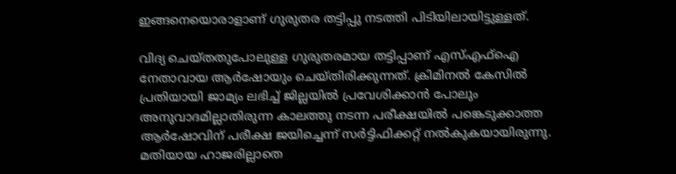ഇങ്ങനെയൊരാളാണ് ഗുരുതര തട്ടിപ്പു നടത്തി പിടിയിലായിട്ടുള്ളത്.

വിദ്യ ചെയ്തതുപോലുള്ള ഗുരുതരമായ തട്ടിപ്പാണ് എസ്എഫ്‌ഐ നേതാവായ ആര്‍ഷോയും ചെയ്തിരിക്കുന്നത്. ക്രിമിനല്‍ കേസില്‍ പ്രതിയായി ജാമ്യം ലഭിച്ച് ജില്ലയില്‍ പ്രവേശിക്കാന്‍ പോലും അനുവാദമില്ലാതിരുന്ന കാലത്തു നടന്ന പരീക്ഷയില്‍ പങ്കെടുക്കാത്ത ആര്‍ഷോവിന് പരീക്ഷ ജയിച്ചെന്ന് സര്‍ട്ടിഫിക്കറ്റ് നല്‍കുകയായിരുന്നു. മതിയായ ഹാജരില്ലാതെ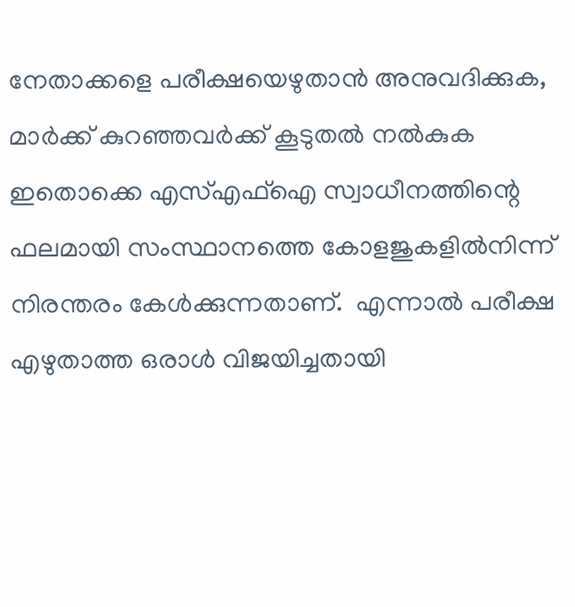നേതാക്കളെ പരീക്ഷയെഴുതാന്‍ അനുവദിക്കുക, മാര്‍ക്ക് കുറഞ്ഞവര്‍ക്ക് കൂടുതല്‍ നല്‍കുക ഇതൊക്കെ എസ്എഫ്‌ഐ സ്വാധീനത്തിന്റെ ഫലമായി സംസ്ഥാനത്തെ കോളജുകളില്‍നിന്ന് നിരന്തരം കേള്‍ക്കുന്നതാണ്.  എന്നാല്‍ പരീക്ഷ എഴുതാത്ത ഒരാള്‍ വിജയിച്ചതായി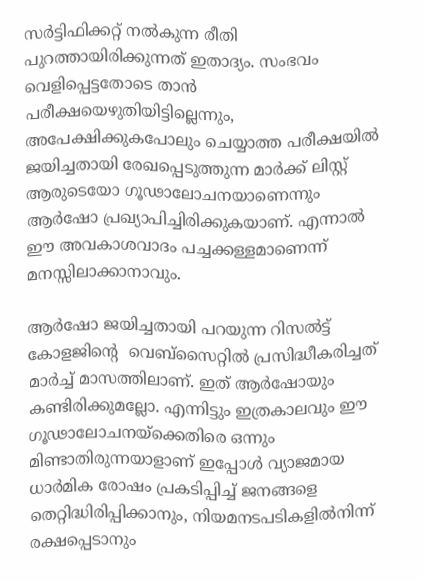സര്‍ട്ടിഫിക്കറ്റ് നല്‍കുന്ന രീതി പുറത്തായിരിക്കുന്നത് ഇതാദ്യം. സംഭവം വെളിപ്പെട്ടതോടെ താന്‍ പരീക്ഷയെഴുതിയിട്ടില്ലെന്നും, അപേക്ഷിക്കുകപോലും ചെയ്യാത്ത പരീക്ഷയില്‍ ജയിച്ചതായി രേഖപ്പെടുത്തുന്ന മാര്‍ക്ക് ലിസ്റ്റ് ആരുടെയോ ഗൂഢാലോചനയാണെന്നും ആര്‍ഷോ പ്രഖ്യാപിച്ചിരിക്കുകയാണ്. എന്നാല്‍ ഈ അവകാശവാദം പച്ചക്കള്ളമാണെന്ന് മനസ്സിലാക്കാനാവും.

ആര്‍ഷോ ജയിച്ചതായി പറയുന്ന റിസല്‍ട്ട് കോളജിന്റെ  വെബ്‌സൈറ്റില്‍ പ്രസിദ്ധീകരിച്ചത് മാര്‍ച്ച് മാസത്തിലാണ്. ഇത് ആര്‍ഷോയും കണ്ടിരിക്കുമല്ലോ. എന്നിട്ടും ഇത്രകാലവും ഈ ഗൂഢാലോചനയ്‌ക്കെതിരെ ഒന്നും മിണ്ടാതിരുന്നയാളാണ് ഇപ്പോള്‍ വ്യാജമായ ധാര്‍മിക രോഷം പ്രകടിപ്പിച്ച് ജനങ്ങളെ തെറ്റിദ്ധിരിപ്പിക്കാനും, നിയമനടപടികളില്‍നിന്ന് രക്ഷപ്പെടാനും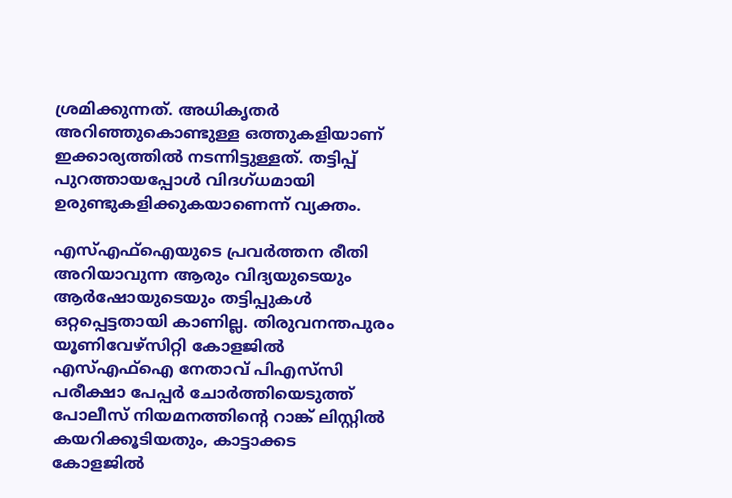ശ്രമിക്കുന്നത്. അധികൃതര്‍ അറിഞ്ഞുകൊണ്ടുള്ള ഒത്തുകളിയാണ് ഇക്കാര്യത്തില്‍ നടന്നിട്ടുള്ളത്. തട്ടിപ്പ് പുറത്തായപ്പോള്‍ വിദഗ്ധമായി ഉരുണ്ടുകളിക്കുകയാണെന്ന് വ്യക്തം.

എസ്എഫ്‌ഐയുടെ പ്രവര്‍ത്തന രീതി അറിയാവുന്ന ആരും വിദ്യയുടെയും ആര്‍ഷോയുടെയും തട്ടിപ്പുകള്‍ ഒറ്റപ്പെട്ടതായി കാണില്ല. തിരുവനന്തപുരം യൂണിവേഴ്‌സിറ്റി കോളജില്‍ എസ്എഫ്‌ഐ നേതാവ് പിഎസ്‌സി പരീക്ഷാ പേപ്പര്‍ ചോര്‍ത്തിയെടുത്ത് പോലീസ് നിയമനത്തിന്റെ റാങ്ക് ലിസ്റ്റില്‍ കയറിക്കൂടിയതും, കാട്ടാക്കട കോളജില്‍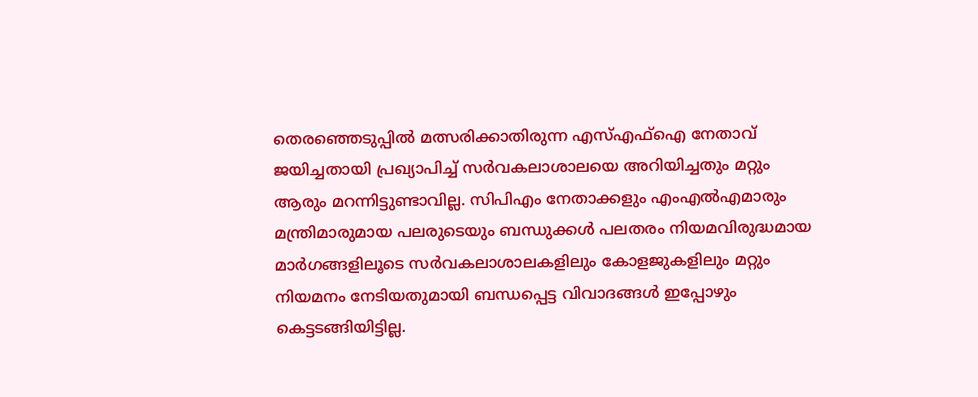തെരഞ്ഞെടുപ്പില്‍ മത്സരിക്കാതിരുന്ന എസ്എഫ്‌ഐ നേതാവ് ജയിച്ചതായി പ്രഖ്യാപിച്ച് സര്‍വകലാശാലയെ അറിയിച്ചതും മറ്റും ആരും മറന്നിട്ടുണ്ടാവില്ല. സിപിഎം നേതാക്കളും എംഎല്‍എമാരും മന്ത്രിമാരുമായ പലരുടെയും ബന്ധുക്കള്‍ പലതരം നിയമവിരുദ്ധമായ മാര്‍ഗങ്ങളിലൂടെ സര്‍വകലാശാലകളിലും കോളജുകളിലും മറ്റും നിയമനം നേടിയതുമായി ബന്ധപ്പെട്ട വിവാദങ്ങള്‍ ഇപ്പോഴും കെട്ടടങ്ങിയിട്ടില്ല.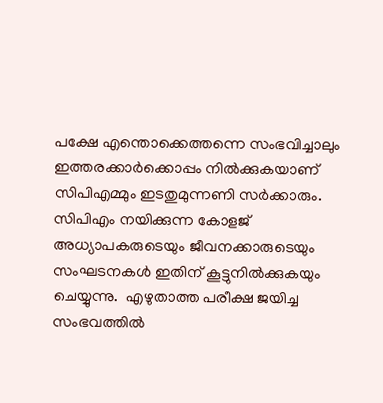പക്ഷേ എന്തൊക്കെത്തന്നെ സംഭവിച്ചാലും ഇത്തരക്കാര്‍ക്കൊപ്പം നില്‍ക്കുകയാണ് സിപിഎമ്മും ഇടതുമുന്നണി സര്‍ക്കാരും. സിപിഎം നയിക്കുന്ന കോളജ് അധ്യാപകരുടെയും ജീവനക്കാരുടെയും സംഘടനകള്‍ ഇതിന് കൂട്ടുനില്‍ക്കുകയും ചെയ്യുന്നു.  എഴുതാത്ത പരീക്ഷ ജയിച്ച സംഭവത്തില്‍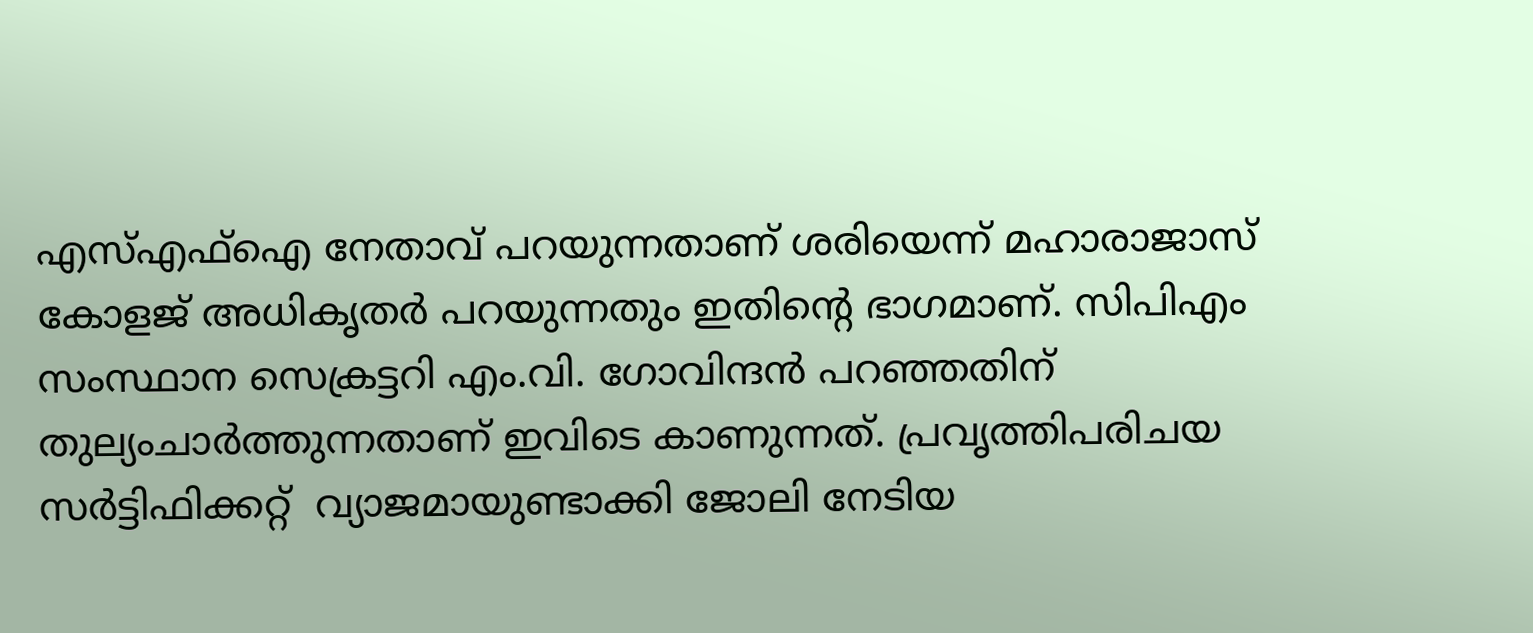എസ്എഫ്‌ഐ നേതാവ് പറയുന്നതാണ് ശരിയെന്ന് മഹാരാജാസ് കോളജ് അധികൃതര്‍ പറയുന്നതും ഇതിന്റെ ഭാഗമാണ്. സിപിഎം സംസ്ഥാന സെക്രട്ടറി എം.വി. ഗോവിന്ദന്‍ പറഞ്ഞതിന് തുല്യംചാര്‍ത്തുന്നതാണ് ഇവിടെ കാണുന്നത്. പ്രവൃത്തിപരിചയ സര്‍ട്ടിഫിക്കറ്റ്  വ്യാജമായുണ്ടാക്കി ജോലി നേടിയ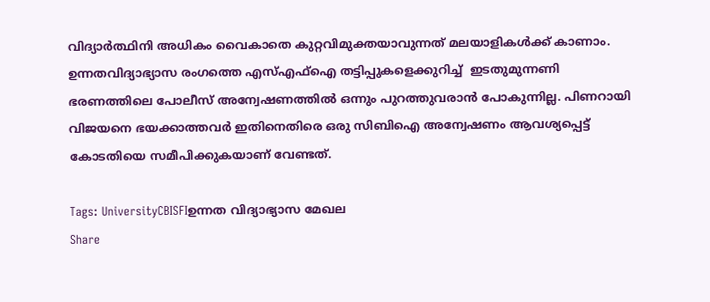വിദ്യാര്‍ത്ഥിനി അധികം വൈകാതെ കുറ്റവിമുക്തയാവുന്നത് മലയാളികള്‍ക്ക് കാണാം. ഉന്നതവിദ്യാഭ്യാസ രംഗത്തെ എസ്എഫ്‌ഐ തട്ടിപ്പുകളെക്കുറിച്ച്  ഇടതുമുന്നണി ഭരണത്തിലെ പോലീസ് അന്വേഷണത്തില്‍ ഒന്നും പുറത്തുവരാന്‍ പോകുന്നില്ല. പിണറായി വിജയനെ ഭയക്കാത്തവര്‍ ഇതിനെതിരെ ഒരു സിബിഐ അന്വേഷണം ആവശ്യപ്പെട്ട് കോടതിയെ സമീപിക്കുകയാണ് വേണ്ടത്.

Tags: UniversityCBISFIഉന്നത വിദ്യാഭ്യാസ മേഖല
Share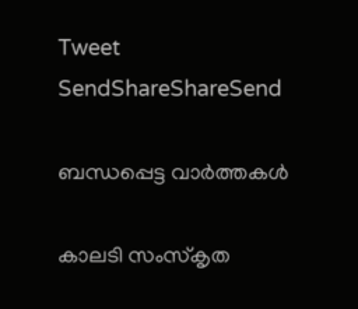Tweet
SendShareShareSend

ബന്ധപ്പെട്ട വാര്‍ത്തകള്‍

കാലടി സംസ്‌കൃത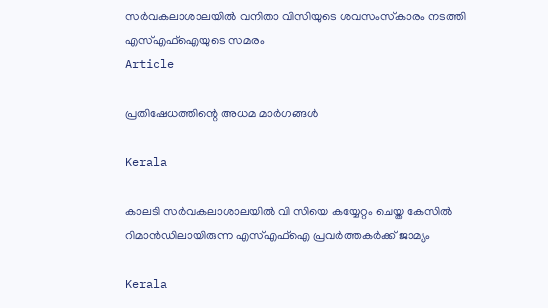സര്‍വകലാശാലയില്‍ വനിതാ വിസിയുടെ ശവസംസ്‌കാരം നടത്തി എസ്എഫ്‌ഐയുടെ സമരം
Article

പ്രതിഷേധത്തിന്റെ അധമ മാര്‍ഗങ്ങള്‍

Kerala

കാലടി സര്‍വകലാശാലയില്‍ വി സിയെ കയ്യേറ്റം ചെയ്ത കേസില്‍ റിമാന്‍ഡിലായിരുന്ന എസ്എഫ്‌ഐ പ്രവര്‍ത്തകര്‍ക്ക് ജാമ്യം

Kerala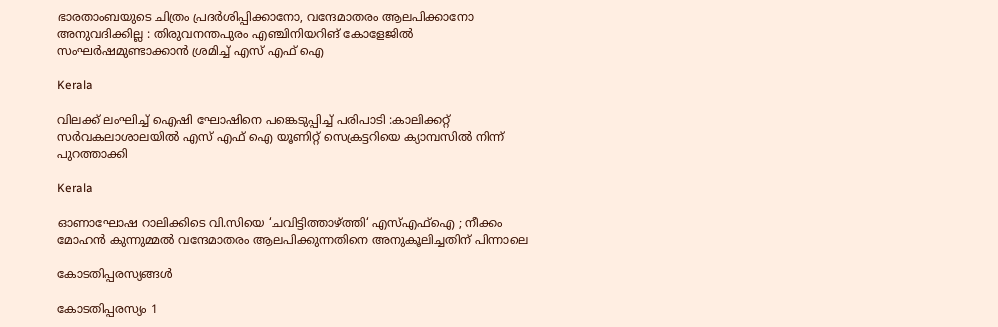ഭാരതാംബയുടെ ചിത്രം പ്രദർശിപ്പിക്കാനോ, വന്ദേമാതരം ആലപിക്കാനോ അനുവദിക്കില്ല : തിരുവനന്തപുരം എഞ്ചിനിയറിങ് കോളേജിൽ സംഘർഷമുണ്ടാക്കാൻ ശ്രമിച്ച് എസ് എഫ് ഐ

Kerala

വിലക്ക് ലംഘിച്ച് ഐഷി ഘോഷിനെ പങ്കെടുപ്പിച്ച് പരിപാടി :കാലിക്കറ്റ് സര്‍വകലാശാലയില്‍ എസ് എഫ് ഐ യൂണിറ്റ് സെക്രട്ടറിയെ ക്യാമ്പസില്‍ നിന്ന് പുറത്താക്കി

Kerala

ഓണാഘോഷ റാലിക്കിടെ വി.സിയെ ‘ചവിട്ടിത്താഴ്‌ത്തി‘ എസ്എഫ്ഐ ; നീക്കം മോഹൻ കുന്നുമ്മൽ വന്ദേമാതരം ആലപിക്കുന്നതിനെ അനുകൂലിച്ചതിന് പിന്നാലെ

കോടതിപ്പരസ്യങ്ങള്‍

കോടതിപ്പരസ്യം 1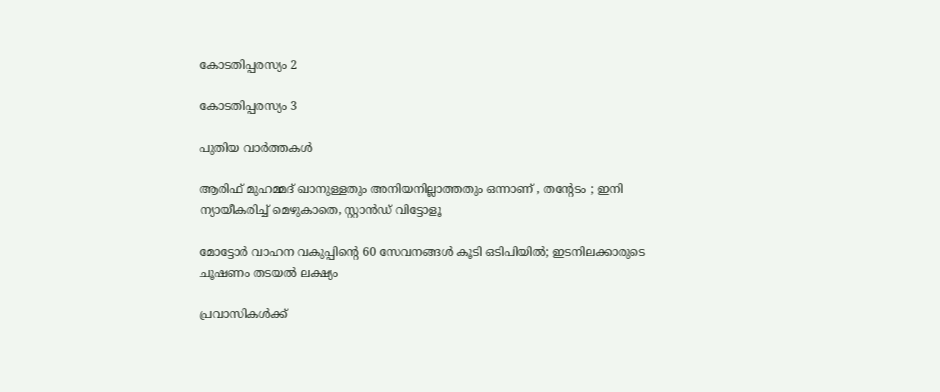കോടതിപ്പരസ്യം 2

കോടതിപ്പരസ്യം 3

പുതിയ വാര്‍ത്തകള്‍

ആരിഫ് മുഹമ്മദ് ഖാനുള്ളതും അനിയനില്ലാത്തതും ഒന്നാണ് , തന്റേടം ; ഇനി ന്യായീകരിച്ച് മെഴുകാതെ, സ്റ്റാൻഡ് വിട്ടോളൂ

മോട്ടോർ വാഹന വകുപ്പിന്റെ 60 സേവനങ്ങൾ കൂടി ഒടിപിയിൽ; ഇടനിലക്കാരുടെ ചൂഷണം തടയൽ ലക്ഷ്യം

പ്രവാസികൾക്ക്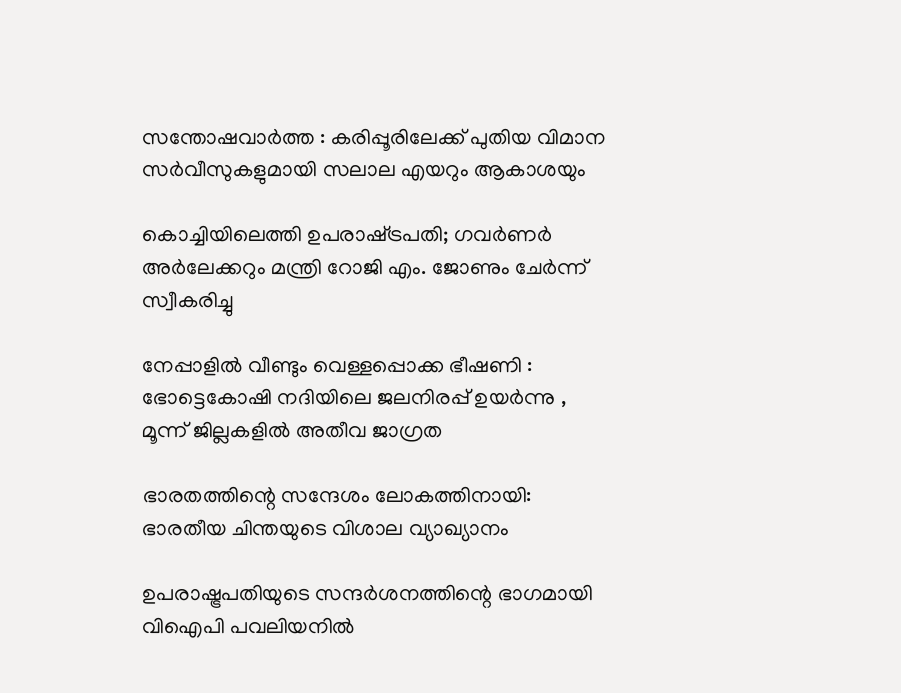സന്തോഷവാർത്ത : കരിപ്പൂരിലേക്ക് പുതിയ വിമാന സർവീസുകളുമായി സലാല എയറും ആകാശയും

കൊച്ചിയിലെത്തി ഉപരാഷ്‌ട്രപതി; ഗവർണർ അർലേക്കറും മന്ത്രി റോജി എം. ജോണും ചേർന്ന് സ്വീകരിച്ചു

നേപ്പാളിൽ വീണ്ടും വെള്ളപ്പൊക്ക ഭീഷണി : ഭോട്ടെകോഷി നദിയിലെ ജലനിരപ്പ് ഉയർന്നു , മൂന്ന് ജില്ലകളിൽ അതീവ ജാഗ്രത

ഭാരതത്തിന്റെ സന്ദേശം ലോകത്തിനായി: ഭാരതീയ ചിന്തയുടെ വിശാല വ്യാഖ്യാനം

ഉപരാഷ്ട്രപതിയുടെ സന്ദര്‍ശനത്തിന്റെ ഭാഗമായി വിഐപി പവലിയനില്‍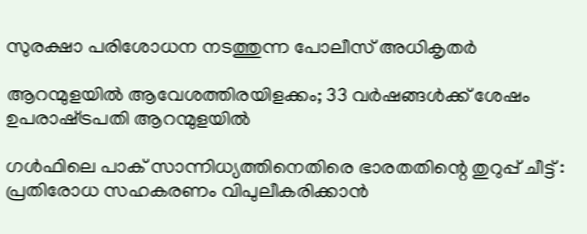സുരക്ഷാ പരിശോധന നടത്തുന്ന പോലീസ് അധികൃതര്‍

ആറന്മുളയില്‍ ആവേശത്തിരയിളക്കം; 33 വർഷങ്ങൾക്ക് ശേഷം ഉപരാഷ്‌ട്രപതി ആറന്മുളയിൽ

ഗൾഫിലെ പാക് സാന്നിധ്യത്തിനെതിരെ ഭാരതതിന്റെ തുറുപ്പ് ചീട്ട് : പ്രതിരോധ സഹകരണം വിപുലീകരിക്കാൻ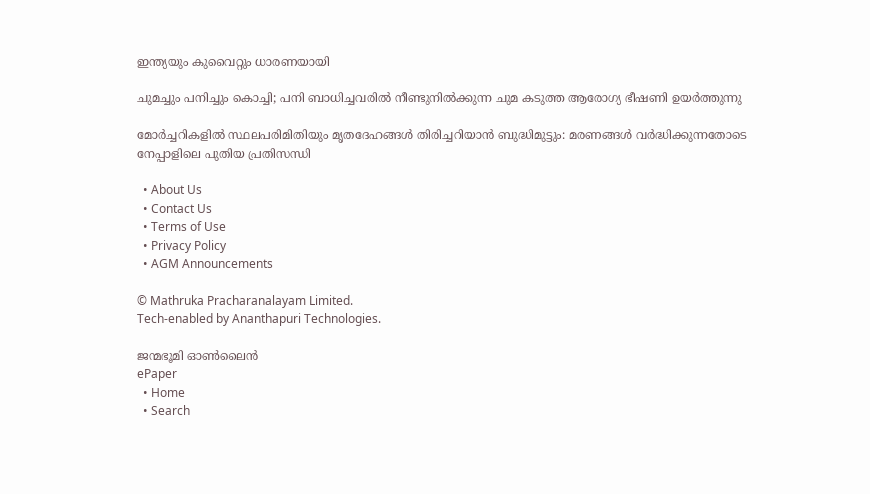ഇന്ത്യയും കുവൈറ്റും ധാരണയായി

ചുമച്ചും പനിച്ചും കൊച്ചി; പനി ബാധിച്ചവരില്‍ നീണ്ടുനില്‍ക്കുന്ന ചുമ കടുത്ത ആരോഗ്യ ഭീഷണി ഉയര്‍ത്തുന്നു

മോർച്ചറികളിൽ സ്ഥലപരിമിതിയും മൃതദേഹങ്ങൾ തിരിച്ചറിയാൻ ബുദ്ധിമുട്ടും: മരണങ്ങൾ വർദ്ധിക്കുന്നതോടെ നേപ്പാളിലെ പുതിയ പ്രതിസന്ധി

  • About Us
  • Contact Us
  • Terms of Use
  • Privacy Policy
  • AGM Announcements

© Mathruka Pracharanalayam Limited.
Tech-enabled by Ananthapuri Technologies.

ജന്മഭൂമി ഓണ്‍ലൈന്‍
ePaper
  • Home
  • Search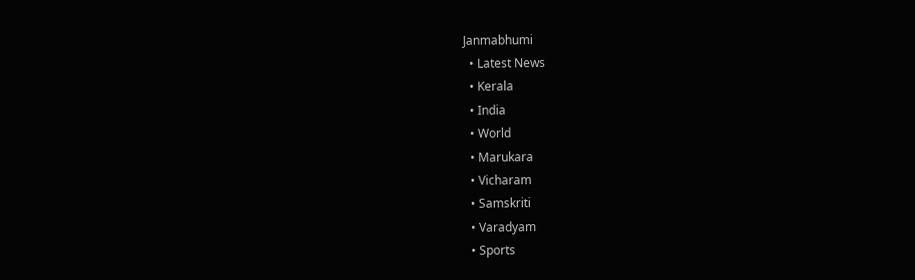Janmabhumi
  • Latest News
  • Kerala
  • India
  • World
  • Marukara
  • Vicharam
  • Samskriti
  • Varadyam
  • Sports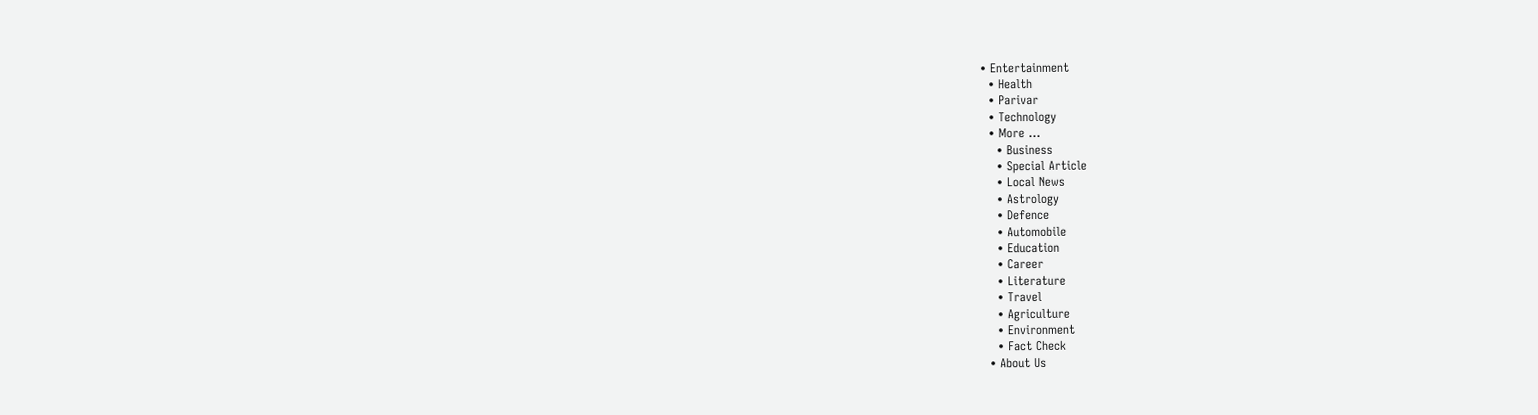• Entertainment
  • Health
  • Parivar
  • Technology
  • More …
    • Business
    • Special Article
    • Local News
    • Astrology
    • Defence
    • Automobile
    • Education
    • Career
    • Literature
    • Travel
    • Agriculture
    • Environment
    • Fact Check
  • About Us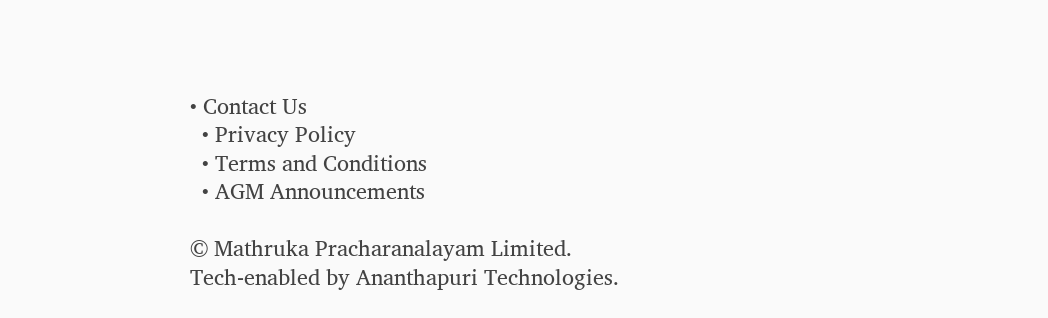• Contact Us
  • Privacy Policy
  • Terms and Conditions
  • AGM Announcements

© Mathruka Pracharanalayam Limited.
Tech-enabled by Ananthapuri Technologies.